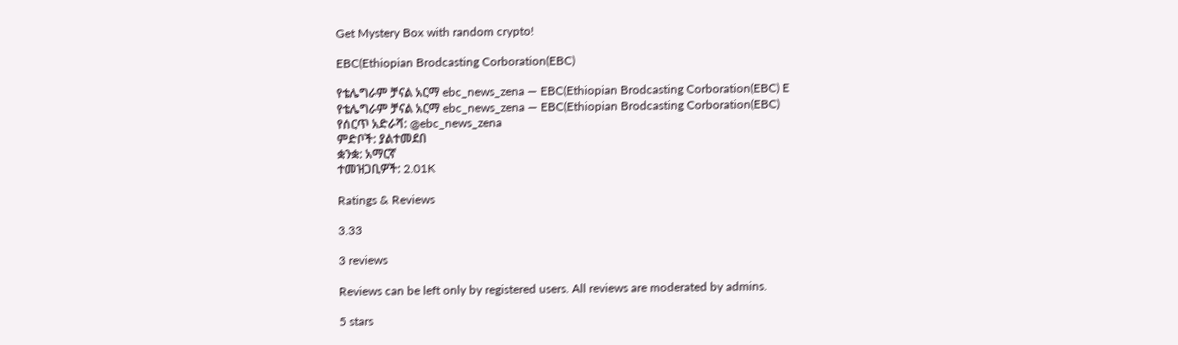Get Mystery Box with random crypto!

EBC(Ethiopian Brodcasting Corboration(EBC)

የቴሌግራም ቻናል አርማ ebc_news_zena — EBC(Ethiopian Brodcasting Corboration(EBC) E
የቴሌግራም ቻናል አርማ ebc_news_zena — EBC(Ethiopian Brodcasting Corboration(EBC)
የሰርጥ አድራሻ: @ebc_news_zena
ምድቦች: ያልተመደበ
ቋንቋ: አማርኛ
ተመዝጋቢዎች: 2.01K

Ratings & Reviews

3.33

3 reviews

Reviews can be left only by registered users. All reviews are moderated by admins.

5 stars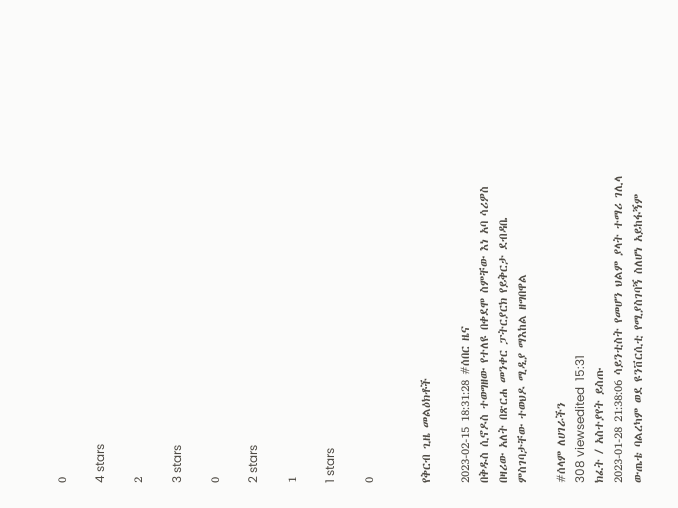0

4 stars

2

3 stars

0

2 stars

1

1 stars

0


የቅርብ ጊዜ መልዕክቶች

2023-02-15 18:31:28 #ሰበር ዜና
በቅዱስ ሲኖዶስ ተወግዘው የተለዩ በቀደሞ ስምቸው እነ አባ ሳሪዎስ በዛሪው አለት በጽርሐ መንቀር ፓትርያርክ የይቅርታ ደብዳቤ ምስገባታቸው ተወህዶ ሚዲያ ማእከል ዘግበዋል

#ሰላም ለሀገራችን
308 viewsedited  15:31
ክፈት / አስተያየት ይስጡ
2023-01-28 21:38:06 ሳይንቲስት የመሆን ህልም ያላት ተማሪ ገሊላ ውጤቴ ባልረካም ወደ ዩንቨርሲቲ የሚያስገባኝ ስለሆነ አይከፋኝም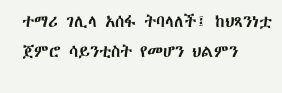ተማሪ ገሊላ አሰፋ ትባላለች፤ ከህጻንነቷ ጀምሮ ሳይንቲስት የመሆን ህልምን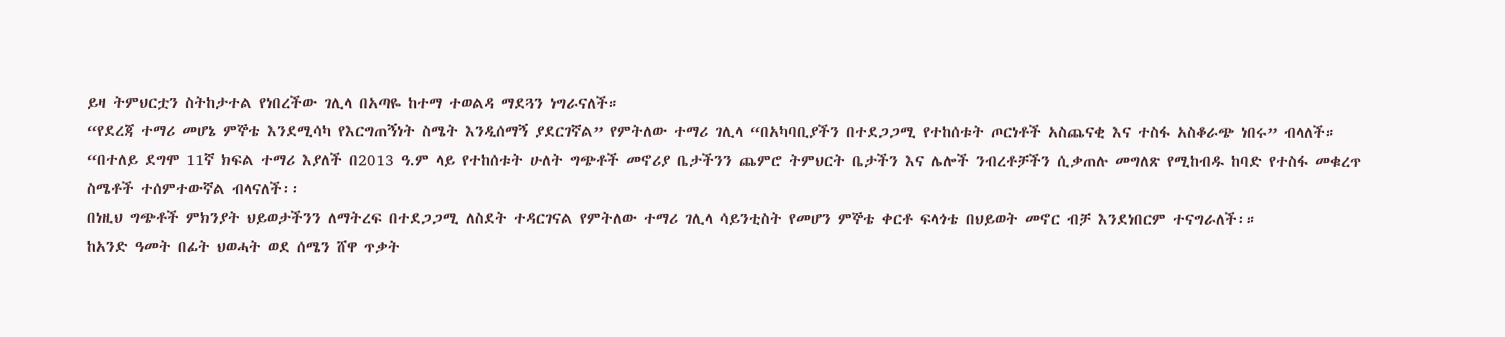ይዛ ትምህርቷን ስትከታተል የነበረችው ገሊላ በአጣዬ ከተማ ተወልዳ ማደጓን ነግራናለች።
“የደረጃ ተማሪ መሆኔ ምኞቴ እንደሚሳካ የእርግጠኝነት ስሜት እንዲሰማኝ ያደርገኛል” የምትለው ተማሪ ገሊላ “በአካባቢያችን በተደጋጋሚ የተከሰቱት ጦርነቶች አስጨናቂ እና ተስፋ አስቆራጭ ነበሩ” ብላለች።
“በተለይ ደግሞ 11ኛ ክፍል ተማሪ እያለች በ2013 ዓ.ም ላይ የተከሰቱት ሁለት ግጭቶች መኖሪያ ቤታችንን ጨምሮ ትምህርት ቤታችን እና ሌሎች ንብረቶቻችን ሲቃጠሉ መግለጽ የሚከብዱ ከባድ የተስፋ መቁረጥ ስሜቶች ተሰምተውኛል ብላናለች፡፡
በነዚህ ግጭቶች ምክንያት ህይወታችንን ለማትረፍ በተደጋጋሚ ለስደት ተዳርገናል የምትለው ተማሪ ገሊላ ሳይንቲስት የመሆን ምኞቴ ቀርቶ ፍላጎቴ በህይወት መኖር ብቻ እንደነበርም ተናግራለች፡።
ከአንድ ዓመት በፊት ህወሓት ወደ ሰሜን ሸዋ ጥቃት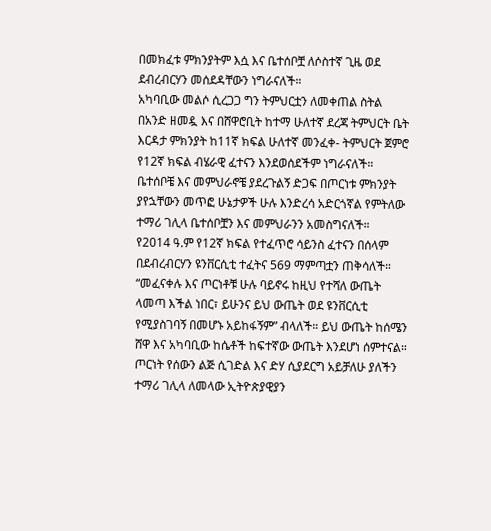በመክፈቱ ምክንያትም እሷ እና ቤተሰቦቿ ለሶስተኛ ጊዜ ወደ ደብረብርሃን መሰደዳቸውን ነግራናለች።
አካባቢው መልሶ ሲረጋጋ ግን ትምህርቷን ለመቀጠል ስትል በአንድ ዘመዷ እና በሸዋሮቢት ከተማ ሁለተኛ ደረጃ ትምህርት ቤት እርዳታ ምክንያት ከ11ኛ ክፍል ሁለተኛ መንፈቀ- ትምህርት ጀምሮ የ12ኛ ክፍል ብሄራዊ ፈተናን እንደወሰደችም ነግራናለች።
ቤተሰቦቼ እና መምህራኖቼ ያደረጉልኝ ድጋፍ በጦርነቱ ምክንያት ያየኋቸውን መጥፎ ሁኔታዎች ሁሉ እንድረሳ አድርጎኛል የምትለው ተማሪ ገሊላ ቤተሰቦቿን እና መምህራንን አመስግናለች።
የ2014 ዓ.ም የ12ኛ ክፍል የተፈጥሮ ሳይንስ ፈተናን በሰላም በደብረብርሃን ዩንቨርሲቲ ተፈትና 569 ማምጣቷን ጠቅሳለች። “መፈናቀሉ እና ጦርነቶቹ ሁሉ ባይኖሩ ከዚህ የተሻለ ውጤት ላመጣ እችል ነበር፣ ይሁንና ይህ ውጤት ወደ ዩንቨርሲቲ የሚያስገባኝ በመሆኑ አይከፋኝም” ብላለች። ይህ ውጤት ከሰሜን ሸዋ እና አካባቢው ከሴቶች ከፍተኛው ውጤት እንደሆነ ሰምተናል።
ጦርነት የሰውን ልጅ ሲገድል እና ድሃ ሲያደርግ አይቻለሁ ያለችን ተማሪ ገሊላ ለመላው ኢትዮጵያዊያን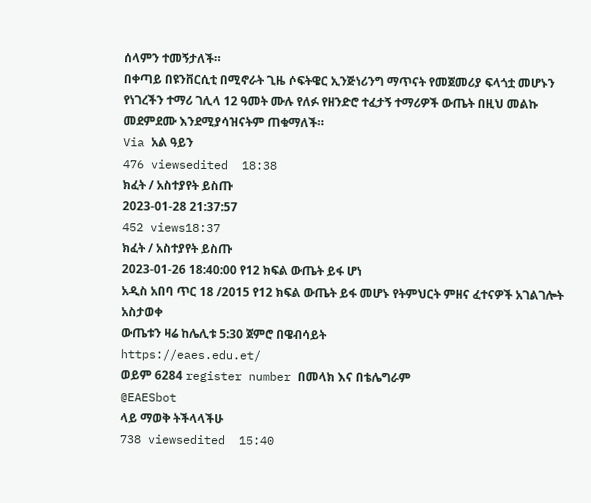ሰላምን ተመኝታለች።
በቀጣይ በዩንቨርሲቲ በሚኖራት ጊዜ ሶፍትዌር ኢንጅነሪንግ ማጥናት የመጀመሪያ ፍላጎቷ መሆኑን የነገረችን ተማሪ ገሊላ 12 ዓመት ሙሉ የለፉ የዘንድሮ ተፈታኝ ተማሪዎች ውጤት በዚህ መልኩ መደምደሙ እንደሚያሳዝናትም ጠቁማለች።
Via አል ዓይን
476 viewsedited  18:38
ክፈት / አስተያየት ይስጡ
2023-01-28 21:37:57
452 views18:37
ክፈት / አስተያየት ይስጡ
2023-01-26 18:40:00 የ12 ክፍል ውጤት ይፋ ሆነ
አዲስ አበባ ጥር 18 /2015 የ12 ክፍል ውጤት ይፋ መሆኑ የትምህርት ምዘና ፈተናዎች አገልገሎት አስታወቀ
ውጤቱን ዛሬ ከሌሊቱ 5:30 ጀምሮ በዌብሳይት
https://eaes.edu.et/
ወይም 6284 register number በመላክ እና በቴሌግራም
@EAESbot
ላይ ማወቅ ትችላላችሁ
738 viewsedited  15:40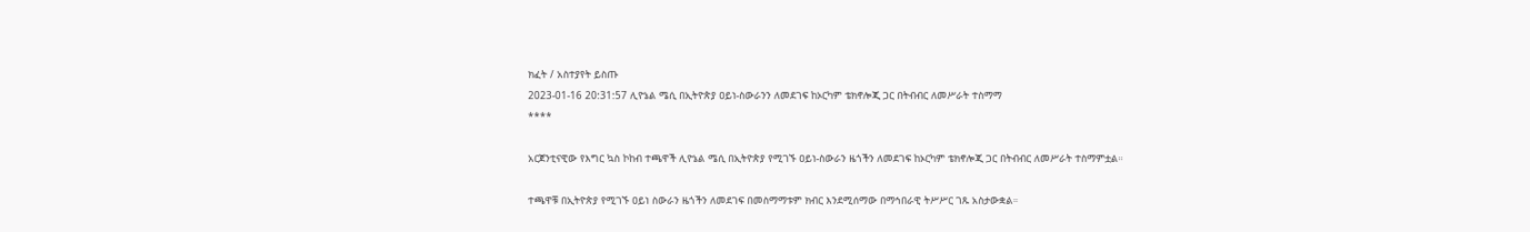ክፈት / አስተያየት ይስጡ
2023-01-16 20:31:57 ሊዮኔል ሜሲ በኢትዮጵያ ዐይነ-ስውራንን ለመደገፍ ከኦርካም ቴክኖሎጂ ጋር በትብብር ለመሥራት ተስማማ
****

አርጀንቲናዊው የእግር ኳስ ኮከብ ተጫዋች ሊዮኔል ሜሲ በኢትዮጵያ የሚገኙ ዐይነ-ስውራን ዜጎችን ለመደገፍ ከኦርካም ቴክኖሎጂ ጋር በትብብር ለመሥራት ተስማምቷል።

ተጫዋቹ በኢትዮጵያ የሚገኙ ዐይነ ስውራን ዜጎችን ለመደገፍ በመስማማቱም ክብር እንደሚሰማው በማኅበራዊ ትሥሥር ገጹ አስታውቋል።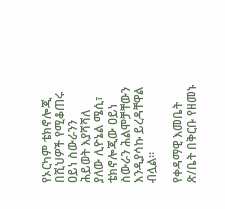የኦርካም ቴክኖሎጂ በሺህዎች የሚቆጠሩ ዐይነ ስውራንን ሕይወት እያሻሻለ ያለው ሊዮኔል ሜሲ፣ ቴክኖሎጂው ዐይነ ስውራን ሕልሞቻቸውን እንዲያሳኩ ይረዳቸዋል ብሏል።

የቀዳማዊ እመቤት ጽ/ቤት በቅርቡ የዘመኑ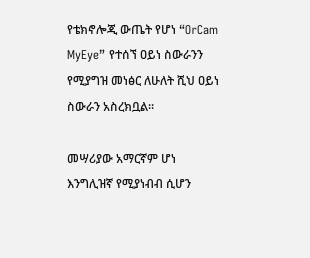የቴክኖሎጂ ውጤት የሆነ “OrCam MyEye” የተሰኘ ዐይነ ስውራንን የሚያግዝ መነፅር ለሁለት ሺህ ዐይነ ስውራን አስረክቧል።

መሣሪያው አማርኛም ሆነ እንግሊዝኛ የሚያነብብ ሲሆን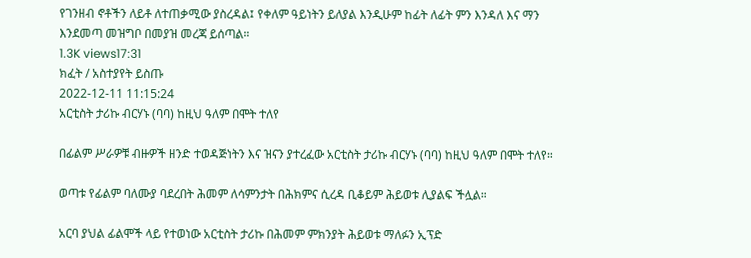የገንዘብ ኖቶችን ለይቶ ለተጠቃሚው ያስረዳል፤ የቀለም ዓይነትን ይለያል እንዲሁም ከፊት ለፊት ምን እንዳለ እና ማን እንደመጣ መዝግቦ በመያዝ መረጃ ይሰጣል።
1.3K views17:31
ክፈት / አስተያየት ይስጡ
2022-12-11 11:15:24
አርቲስት ታሪኩ ብርሃኑ (ባባ) ከዚህ ዓለም በሞት ተለየ

በፊልም ሥራዎቹ ብዙዎች ዘንድ ተወዳጅነትን እና ዝናን ያተረፈው አርቲስት ታሪኩ ብርሃኑ (ባባ) ከዚህ ዓለም በሞት ተለየ።

ወጣቱ የፊልም ባለሙያ ባደረበት ሕመም ለሳምንታት በሕክምና ሲረዳ ቢቆይም ሕይወቱ ሊያልፍ ችሏል።

አርባ ያህል ፊልሞች ላይ የተወነው አርቲስት ታሪኩ በሕመም ምክንያት ሕይወቱ ማለፉን ኢፕድ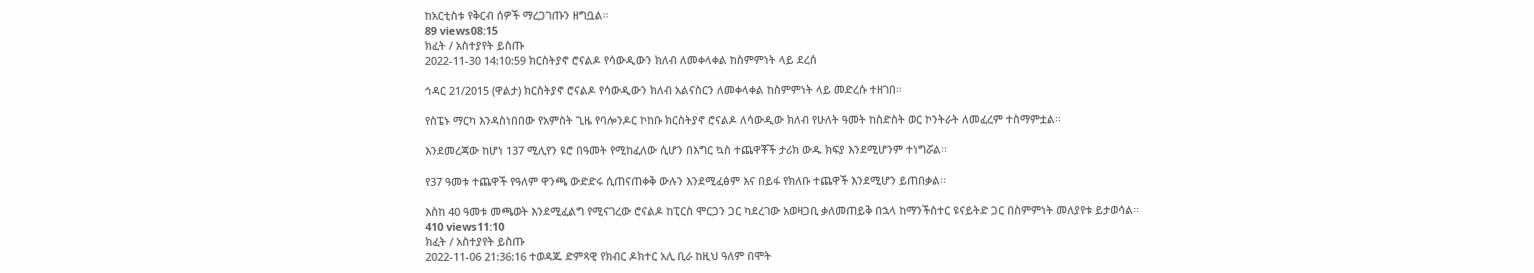ከአርቲስቱ የቅርብ ሰዎች ማረጋገጡን ዘግቧል።
89 views08:15
ክፈት / አስተያየት ይስጡ
2022-11-30 14:10:59 ክርስትያኖ ሮናልዶ የሳውዲውን ክለብ ለመቀላቀል ከስምምነት ላይ ደረሰ

ኅዳር 21/2015 (ዋልታ) ክርስትያኖ ሮናልዶ የሳውዲውን ክለብ አልናስርን ለመቀላቀል ከስምምነት ላይ መድረሱ ተዘገበ፡፡

የስፔኑ ማርካ እንዳስነበበው የአምስት ጊዜ የባሎንዶር ኮከቡ ክርስትያኖ ሮናልዶ ለሳውዲው ክለብ የሁለት ዓመት ከስድስት ወር ኮንትራት ለመፈረም ተስማምቷል፡፡

እንደመረጃው ከሆነ 137 ሚሊየን ዩሮ በዓመት የሚከፈለው ሲሆን በእግር ኳስ ተጨዋቾች ታሪክ ውዱ ክፍያ እንደሚሆንም ተነግሯል፡፡

የ37 ዓመቱ ተጨዋች የዓለም ዋንጫ ውድድሩ ሲጠናጠቀቅ ውሉን እንደሚፈፅም እና በይፋ የክለቡ ተጨዋች እንደሚሆን ይጠበቃል፡፡

እስከ 40 ዓመቱ መጫወት እንደሚፈልግ የሚናገረው ሮናልዶ ከፒርስ ሞርጋን ጋር ካደረገው አወዛጋቢ ቃለመጠይቅ በኋላ ከማንችስተር ዩናይትድ ጋር በስምምነት መለያየቱ ይታወሳል፡፡
410 views11:10
ክፈት / አስተያየት ይስጡ
2022-11-06 21:36:16 ተወዳጁ ድምጻዊ የክብር ዶክተር አሊ ቢራ ከዚህ ዓለም በሞት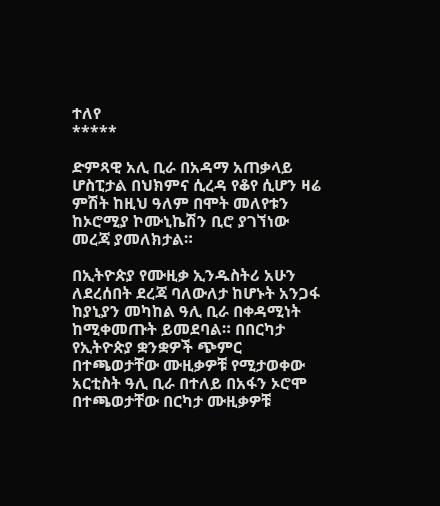ተለየ
*****

ድምጻዊ አሊ ቢራ በአዳማ አጠቃላይ ሆስፒታል በህክምና ሲረዳ የቆየ ሲሆን ዛሬ ምሽት ከዚህ ዓለም በሞት መለየቱን ከኦሮሚያ ኮሙኒኬሽን ቢሮ ያገኘነው መረጃ ያመለክታል።

በኢትዮጵያ የሙዚቃ ኢንዱስትሪ አሁን ለደረሰበት ደረጃ ባለውለታ ከሆኑት አንጋፋ ከያኒያን መካከል ዓሊ ቢራ በቀዳሚነት ከሚቀመጡት ይመደባል። በበርካታ የኢትዮጵያ ቋንቋዎች ጭምር በተጫወታቸው ሙዚቃዎቹ የሚታወቀው አርቲስት ዓሊ ቢራ በተለይ በአፋን ኦሮሞ በተጫወታቸው በርካታ ሙዚቃዎቹ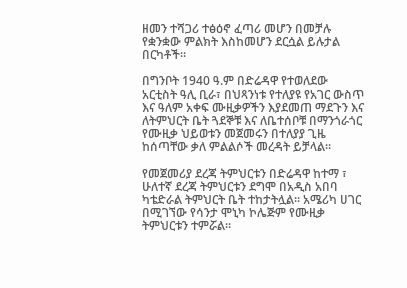ዘመን ተሻጋሪ ተፅዕኖ ፈጣሪ መሆን በመቻሉ የቋንቋው ምልክት እስከመሆን ደርሷል ይሉታል በርካቶች።

በግንቦት 1940 ዓ.ም በድሬዳዋ የተወለደው አርቲስት ዓሊ ቢራ፣ በህጻንነቱ የተለያዩ የአገር ውስጥ እና ዓለም አቀፍ ሙዚቃዎችን እያደመጠ ማደጉን እና ለትምህርት ቤት ጓደኞቹ እና ለቤተሰቦቹ በማንጎራጎር የሙዚቃ ህይወቱን መጀመሩን በተለያያ ጊዜ ከሰጣቸው ቃለ ምልልሶች መረዳት ይቻላል።

የመጀመሪያ ደረጃ ትምህርቱን በድሬዳዋ ከተማ ፣ ሁለተኛ ደረጃ ትምህርቱን ደግሞ በአዲስ አበባ ካቴድራል ትምህርት ቤት ተከታትሏል። አሜሪካ ሀገር በሚገኘው የሳንታ ሞኒካ ኮሌጅም የሙዚቃ ትምህርቱን ተምሯል።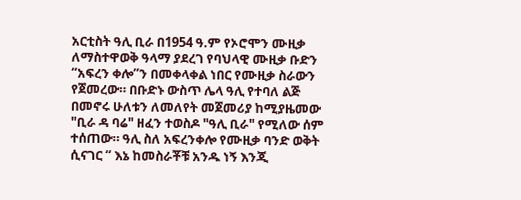አርቲስት ዓሊ ቢራ በ1954 ዓ.ም የኦሮሞን ሙዚቃ ለማስተዋወቅ ዓላማ ያደረገ የባህላዊ ሙዚቃ ቡድን “አፍረን ቀሎ”ን በመቀላቀል ነበር የሙዚቃ ስራውን የጀመረው። በቡድኑ ውስጥ ሌላ ዓሊ የተባለ ልጅ በመኖሩ ሁለቱን ለመለየት መጀመሪያ ከሚያዜመው "ቢራ ዳ ባሬ" ዘፈን ተወስዶ "ዓሊ ቢራ" የሚለው ሰም ተሰጠው። ዓሊ ስለ አፍረንቀሎ የሙዚቃ ባንድ ወቅት ሲናገር “ እኔ ከመስራቾቹ አንዱ ነኝ እንጂ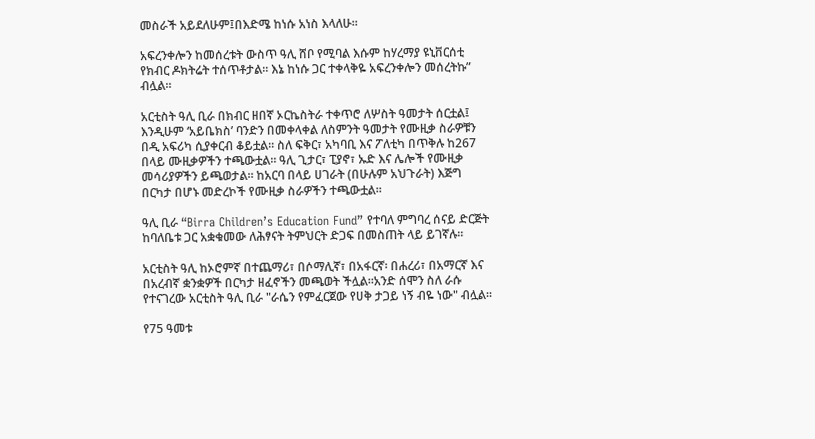መስራች አይደለሁም፤በእድሜ ከነሱ አነስ እላለሁ።

አፍረንቀሎን ከመሰረቱት ውስጥ ዓሊ ሸቦ የሚባል እሱም ከሃረማያ ዩኒቨርሰቲ የክብር ዶክትሬት ተሰጥቶታል። እኔ ከነሱ ጋር ተቀላቅዬ አፍረንቀሎን መሰረትኩ” ብሏል።

አርቲስት ዓሊ ቢራ በክብር ዘበኛ ኦርኬስትራ ተቀጥሮ ለሦስት ዓመታት ሰርቷል፤ እንዲሁም ‘አይቤክስ’ ባንድን በመቀላቀል ለስምንት ዓመታት የሙዚቃ ስራዎቹን በዲ አፍሪካ ሲያቀርብ ቆይቷል። ስለ ፍቅር፣ አካባቢ እና ፖለቲካ በጥቅሉ ከ267 በላይ ሙዚቃዎችን ተጫውቷል። ዓሊ ጊታር፣ ፒያኖ፣ ኡድ እና ሌሎች የሙዚቃ መሳሪያዎችን ይጫወታል። ከአርባ በላይ ሀገራት (በሁሉም አህጉራት) እጅግ በርካታ በሆኑ መድረኮች የሙዚቃ ስራዎችን ተጫውቷል።

ዓሊ ቢራ “Birra Children’s Education Fund” የተባለ ምግባረ ሰናይ ድርጅት ከባለቤቱ ጋር አቋቁመው ለሕፃናት ትምህርት ድጋፍ በመስጠት ላይ ይገኛሉ።

አርቲስት ዓሊ ከኦሮምኛ በተጨማሪ፣ በሶማሊኛ፣ በአፋርኛ፡ በሐረሪ፣ በአማርኛ እና በአረብኛ ቋንቋዎች በርካታ ዘፈኖችን መጫወት ችሏል።አንድ ሰሞን ስለ ራሱ የተናገረው አርቲስት ዓሊ ቢራ "ራሴን የምፈርጀው የሀቅ ታጋይ ነኝ ብዬ ነው" ብሏል።

የ75 ዓመቱ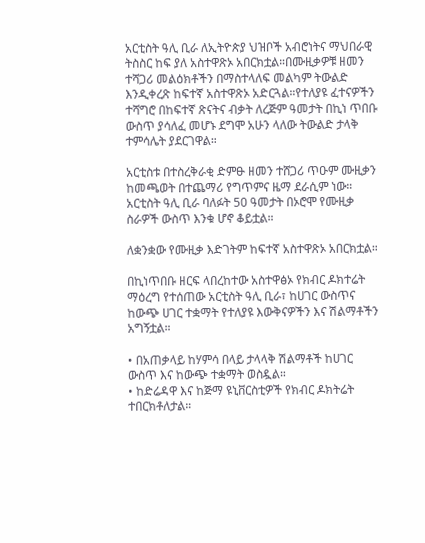አርቲስት ዓሊ ቢራ ለኢትዮጵያ ህዝቦች አብሮነትና ማህበራዊ ትስስር ከፍ ያለ አስተዋጽኦ አበርክቷል።በሙዚቃዎቹ ዘመን ተሻጋሪ መልዕክቶችን በማስተላለፍ መልካም ትውልድ እንዲቀረጽ ከፍተኛ አስተዋጽኦ አድርጓል።የተለያዩ ፈተናዎችን ተሻግሮ በከፍተኛ ጽናትና ብቃት ለረጅም ዓመታት በኪነ ጥበቡ ውስጥ ያሳለፈ መሆኑ ደግሞ አሁን ላለው ትውልድ ታላቅ ተምሳሌት ያደርገዋል።

አርቲስቱ በተስረቅራቂ ድምፁ ዘመን ተሸጋሪ ጥዑም ሙዚቃን ከመጫወት በተጨማሪ የግጥምና ዜማ ደራሲም ነው። አርቲስት ዓሊ ቢራ ባለፉት 50 ዓመታት በኦሮሞ የሙዚቃ ስራዎች ውስጥ እንቁ ሆኖ ቆይቷል።

ለቋንቋው የሙዚቃ እድገትም ከፍተኛ አስተዋጽኦ አበርክቷል።

በኪነጥበቡ ዘርፍ ላበረከተው አስተዋፅኦ የክብር ዶክተሬት ማዕረግ የተሰጠው አርቲስት ዓሊ ቢራ፣ ከሀገር ውስጥና ከውጭ ሀገር ተቋማት የተለያዩ እውቅናዎችን እና ሽልማቶችን አግኝቷል።

• በአጠቃላይ ከሃምሳ በላይ ታላላቅ ሽልማቶች ከሀገር ውስጥ እና ከውጭ ተቋማት ወስዷል።
• ከድሬዳዋ እና ከጅማ ዩኒቨርስቲዎች የክብር ዶክትሬት ተበርክቶለታል።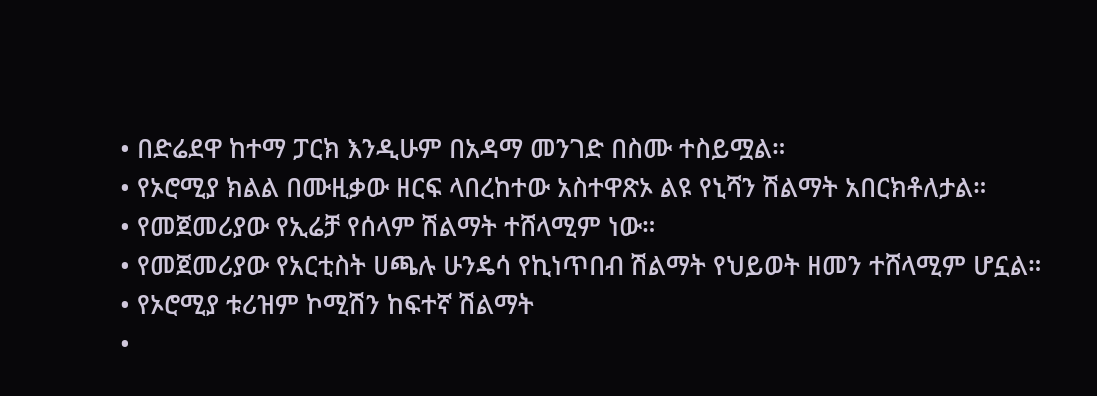• በድሬደዋ ከተማ ፓርክ እንዲሁም በአዳማ መንገድ በስሙ ተስይሟል።
• የኦሮሚያ ክልል በሙዚቃው ዘርፍ ላበረከተው አስተዋጽኦ ልዩ የኒሻን ሽልማት አበርክቶለታል።
• የመጀመሪያው የኢሬቻ የሰላም ሽልማት ተሸላሚም ነው።
• የመጀመሪያው የአርቲስት ሀጫሉ ሁንዴሳ የኪነጥበብ ሽልማት የህይወት ዘመን ተሸላሚም ሆኗል።
• የኦሮሚያ ቱሪዝም ኮሚሽን ከፍተኛ ሽልማት
•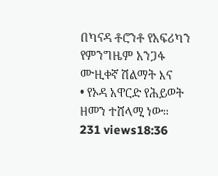በካናዳ ቶሮንቶ የአፍሪካን የምንግዜም አንጋፋ ሙዚቀኛ ሽልማት እና
• የኦዳ አዋርድ የሕይወት ዘመን ተሸላሚ ነው።
231 views18:36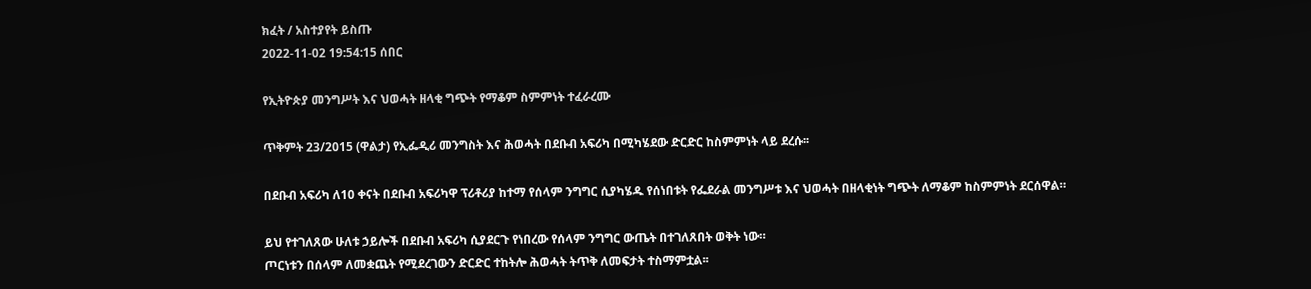ክፈት / አስተያየት ይስጡ
2022-11-02 19:54:15 ሰበር

የኢትዮጵያ መንግሥት እና ህወሓት ዘላቂ ግጭት የማቆም ስምምነት ተፈራረሙ

ጥቅምት 23/2015 (ዋልታ) የኢፌዲሪ መንግስት እና ሕወሓት በደቡብ አፍሪካ በሚካሄደው ድርድር ከስምምነት ላይ ደረሱ፡፡

በደቡብ አፍሪካ ለ10 ቀናት በደቡብ አፍሪካዋ ፕሪቶሪያ ከተማ የሰላም ንግግር ሲያካሄዱ የሰነበቱት የፌደራል መንግሥቱ እና ህወሓት በዘላቂነት ግጭት ለማቆም ከስምምነት ደርሰዋል።

ይህ የተገለጸው ሁለቱ ኃይሎች በደቡብ አፍሪካ ሲያደርጉ የነበረው የሰላም ንግግር ውጤት በተገለጸበት ወቅት ነው።
ጦርነቱን በሰላም ለመቋጨት የሚደረገውን ድርድር ተከትሎ ሕወሓት ትጥቅ ለመፍታት ተስማምቷል፡፡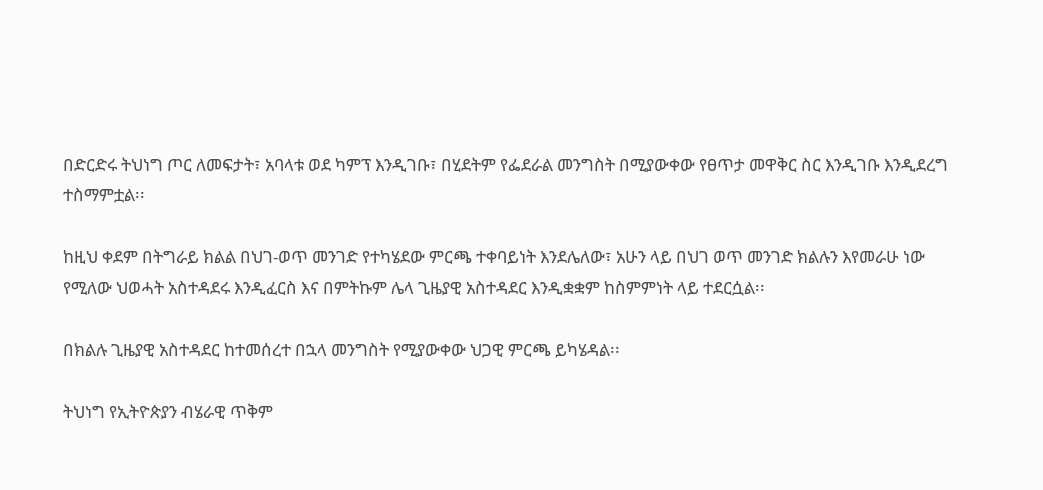በድርድሩ ትህነግ ጦር ለመፍታት፣ አባላቱ ወደ ካምፕ እንዲገቡ፣ በሂደትም የፌደራል መንግስት በሚያውቀው የፀጥታ መዋቅር ስር እንዲገቡ እንዲደረግ ተስማምቷል፡፡

ከዚህ ቀደም በትግራይ ክልል በህገ-ወጥ መንገድ የተካሄደው ምርጫ ተቀባይነት እንደሌለው፣ አሁን ላይ በህገ ወጥ መንገድ ክልሉን እየመራሁ ነው የሚለው ህወሓት አስተዳደሩ እንዲፈርስ እና በምትኩም ሌላ ጊዜያዊ አስተዳደር እንዲቋቋም ከስምምነት ላይ ተደርሷል፡፡

በክልሉ ጊዜያዊ አስተዳደር ከተመሰረተ በኋላ መንግስት የሚያውቀው ህጋዊ ምርጫ ይካሄዳል፡፡

ትህነግ የኢትዮጵያን ብሄራዊ ጥቅም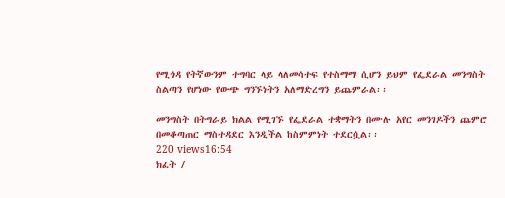የሚጎዳ የትኛውንም ተግባር ላይ ላለመሳተፍ የተስማማ ሲሆን ይህም የፌደራል መንግስት ስልጣን የሆነው የውጭ ግንኙነትን አለማድረግን ይጨምራል፡፡

መንግስት በትግራይ ክልል የሚገኙ የፌደራል ተቋማትን በሙሉ አየር መንገዶችን ጨምሮ በመቆጣጠር ማስተዳደር እንዲችል ከስምምነት ተደርሷል፡፡
220 views16:54
ክፈት /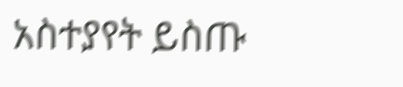አስተያየት ይስጡ